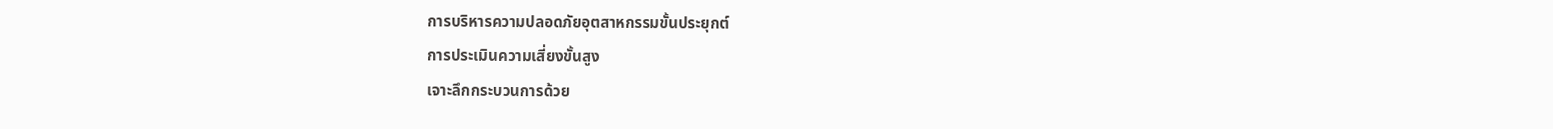การบริหารความปลอดภัยอุตสาหกรรมขั้นประยุกต์
การประเมินความเสี่ยงขั้นสูง
เจาะลึกกระบวนการด้วย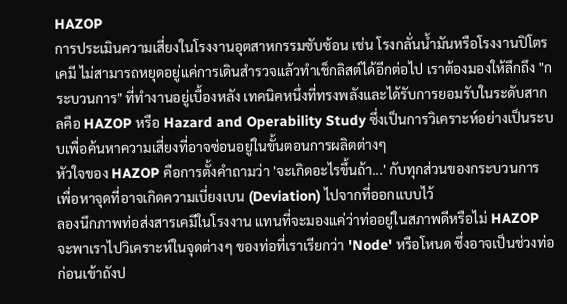HAZOP
การประเมินความเสี่ยงในโรงงานอุตสาหกรรมซับซ้อน เช่น โรงกลั่นน้ำมันหรือโรงงานปิโตรเคมี ไม่สามารถหยุดอยู่แค่การเดินสำรวจแล้วทำเช็กลิสต์ได้อีกต่อไป เราต้องมองให้ลึกถึง "กระบวนการ" ที่ทำงานอยู่เบื้องหลัง เทคนิคหนึ่งที่ทรงพลังและได้รับการยอมรับในระดับสากลคือ HAZOP หรือ Hazard and Operability Study ซึ่งเป็นการวิเคราะห์อย่างเป็นระบบเพื่อค้นหาความเสี่ยงที่อาจซ่อนอยู่ในขั้นตอนการผลิตต่างๆ
หัวใจของ HAZOP คือการตั้งคำถามว่า 'จะเกิดอะไรขึ้นถ้า...' กับทุกส่วนของกระบวนการ เพื่อหาจุดที่อาจเกิดความเบี่ยงเบน (Deviation) ไปจากที่ออกแบบไว้
ลองนึกภาพท่อส่งสารเคมีในโรงงาน แทนที่จะมองแค่ว่าท่ออยู่ในสภาพดีหรือไม่ HAZOP จะพาเราไปวิเคราะห์ในจุดต่างๆ ของท่อที่เราเรียกว่า 'Node' หรือโหนด ซึ่งอาจเป็นช่วงท่อก่อนเข้าถังป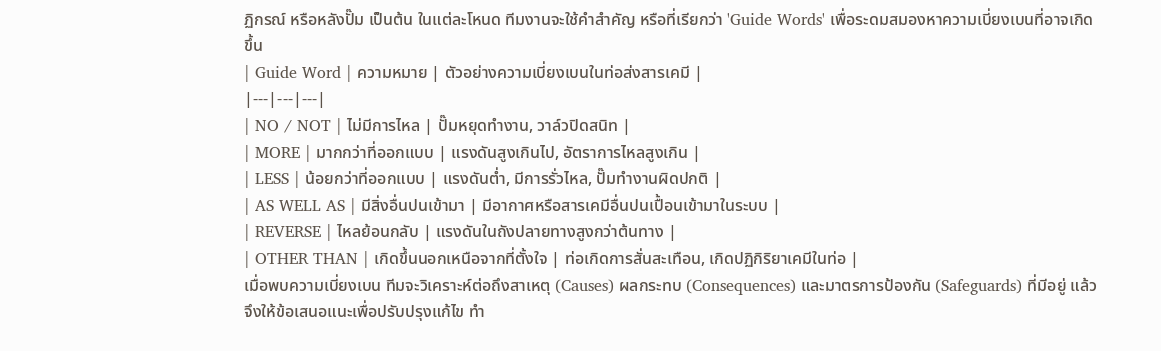ฏิกรณ์ หรือหลังปั๊ม เป็นต้น ในแต่ละโหนด ทีมงานจะใช้คำสำคัญ หรือที่เรียกว่า 'Guide Words' เพื่อระดมสมองหาความเบี่ยงเบนที่อาจเกิดขึ้น
| Guide Word | ความหมาย | ตัวอย่างความเบี่ยงเบนในท่อส่งสารเคมี |
|---|---|---|
| NO / NOT | ไม่มีการไหล | ปั๊มหยุดทำงาน, วาล์วปิดสนิท |
| MORE | มากกว่าที่ออกแบบ | แรงดันสูงเกินไป, อัตราการไหลสูงเกิน |
| LESS | น้อยกว่าที่ออกแบบ | แรงดันต่ำ, มีการรั่วไหล, ปั๊มทำงานผิดปกติ |
| AS WELL AS | มีสิ่งอื่นปนเข้ามา | มีอากาศหรือสารเคมีอื่นปนเปื้อนเข้ามาในระบบ |
| REVERSE | ไหลย้อนกลับ | แรงดันในถังปลายทางสูงกว่าต้นทาง |
| OTHER THAN | เกิดขึ้นนอกเหนือจากที่ตั้งใจ | ท่อเกิดการสั่นสะเทือน, เกิดปฏิกิริยาเคมีในท่อ |
เมื่อพบความเบี่ยงเบน ทีมจะวิเคราะห์ต่อถึงสาเหตุ (Causes) ผลกระทบ (Consequences) และมาตรการป้องกัน (Safeguards) ที่มีอยู่ แล้วจึงให้ข้อเสนอแนะเพื่อปรับปรุงแก้ไข ทำ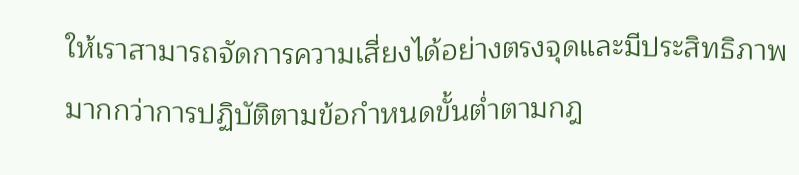ให้เราสามารถจัดการความเสี่ยงได้อย่างตรงจุดและมีประสิทธิภาพมากกว่าการปฏิบัติตามข้อกำหนดขั้นต่ำตามกฎ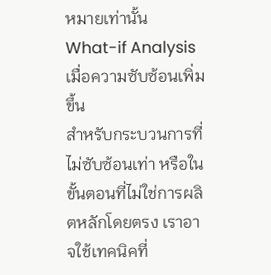หมายเท่านั้น
What-if Analysis เมื่อความซับซ้อนเพิ่มขึ้น
สำหรับกระบวนการที่ไม่ซับซ้อนเท่า หรือในขั้นตอนที่ไม่ใช่การผลิตหลักโดยตรง เราอาจใช้เทคนิคที่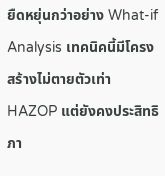ยืดหยุ่นกว่าอย่าง What-if Analysis เทคนิคนี้มีโครงสร้างไม่ตายตัวเท่า HAZOP แต่ยังคงประสิทธิภา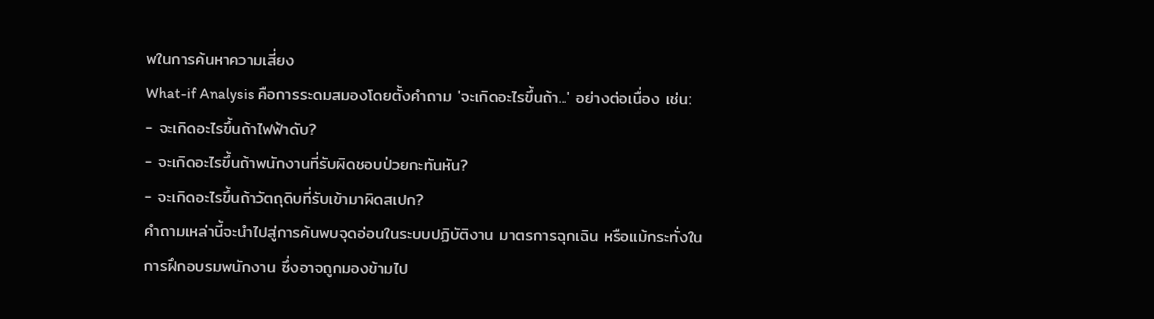พในการค้นหาความเสี่ยง
What-if Analysis คือการระดมสมองโดยตั้งคำถาม 'จะเกิดอะไรขึ้นถ้า...' อย่างต่อเนื่อง เช่น:
- จะเกิดอะไรขึ้นถ้าไฟฟ้าดับ?
- จะเกิดอะไรขึ้นถ้าพนักงานที่รับผิดชอบป่วยกะทันหัน?
- จะเกิดอะไรขึ้นถ้าวัตถุดิบที่รับเข้ามาผิดสเปก?
คำถามเหล่านี้จะนำไปสู่การค้นพบจุดอ่อนในระบบปฏิบัติงาน มาตรการฉุกเฉิน หรือแม้กระทั่งในการฝึกอบรมพนักงาน ซึ่งอาจถูกมองข้ามไป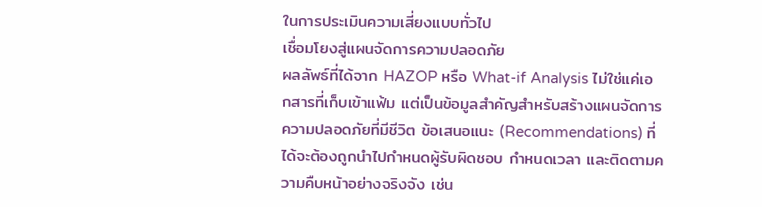ในการประเมินความเสี่ยงแบบทั่วไป
เชื่อมโยงสู่แผนจัดการความปลอดภัย
ผลลัพธ์ที่ได้จาก HAZOP หรือ What-if Analysis ไม่ใช่แค่เอกสารที่เก็บเข้าแฟ้ม แต่เป็นข้อมูลสำคัญสำหรับสร้างแผนจัดการความปลอดภัยที่มีชีวิต ข้อเสนอแนะ (Recommendations) ที่ได้จะต้องถูกนำไปกำหนดผู้รับผิดชอบ กำหนดเวลา และติดตามความคืบหน้าอย่างจริงจัง เช่น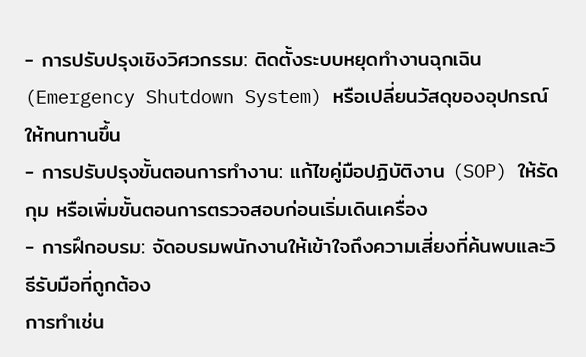- การปรับปรุงเชิงวิศวกรรม: ติดตั้งระบบหยุดทำงานฉุกเฉิน (Emergency Shutdown System) หรือเปลี่ยนวัสดุของอุปกรณ์ให้ทนทานขึ้น
- การปรับปรุงขั้นตอนการทำงาน: แก้ไขคู่มือปฏิบัติงาน (SOP) ให้รัดกุม หรือเพิ่มขั้นตอนการตรวจสอบก่อนเริ่มเดินเครื่อง
- การฝึกอบรม: จัดอบรมพนักงานให้เข้าใจถึงความเสี่ยงที่ค้นพบและวิธีรับมือที่ถูกต้อง
การทำเช่น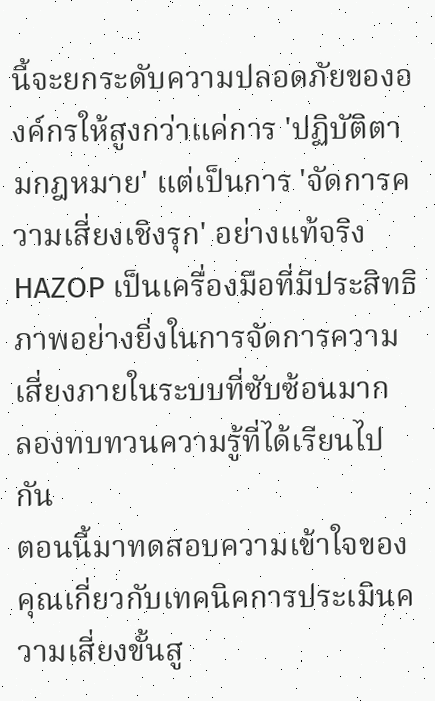นี้จะยกระดับความปลอดภัยขององค์กรให้สูงกว่าแค่การ 'ปฏิบัติตามกฎหมาย' แต่เป็นการ 'จัดการความเสี่ยงเชิงรุก' อย่างแท้จริง
HAZOP เป็นเครื่องมือที่มีประสิทธิภาพอย่างยิ่งในการจัดการความเสี่ยงภายในระบบที่ซับซ้อนมาก
ลองทบทวนความรู้ที่ได้เรียนไปกัน
ตอนนี้มาทดสอบความเข้าใจของคุณเกี่ยวกับเทคนิคการประเมินความเสี่ยงขั้นสู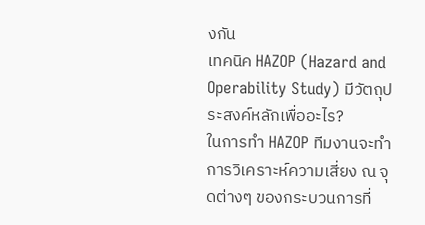งกัน
เทคนิค HAZOP (Hazard and Operability Study) มีวัตถุประสงค์หลักเพื่ออะไร?
ในการทำ HAZOP ทีมงานจะทำการวิเคราะห์ความเสี่ยง ณ จุดต่างๆ ของกระบวนการที่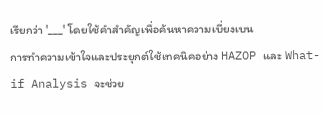เรียกว่า '___' โดยใช้คำสำคัญเพื่อค้นหาความเบี่ยงเบน
การทำความเข้าใจและประยุกต์ใช้เทคนิคอย่าง HAZOP และ What-if Analysis จะช่วย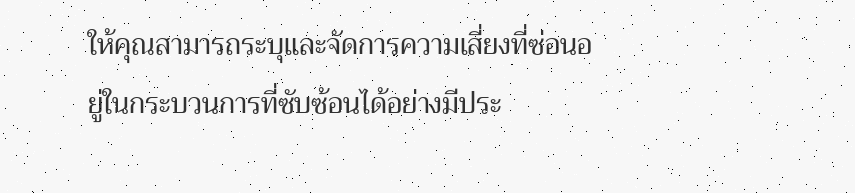ให้คุณสามารถระบุและจัดการความเสี่ยงที่ซ่อนอยู่ในกระบวนการที่ซับซ้อนได้อย่างมีประ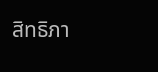สิทธิภา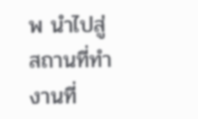พ นำไปสู่สถานที่ทำงานที่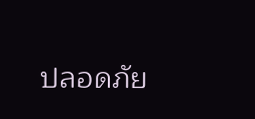ปลอดภัย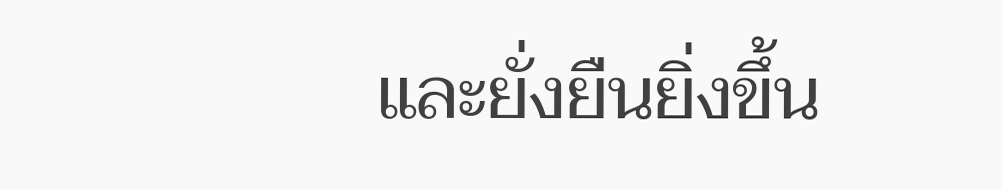และยั่งยืนยิ่งขึ้น